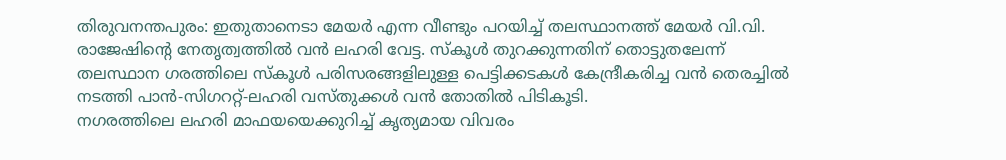തിരുവനന്തപുരം: ഇതുതാനെടാ മേയർ എന്ന വീണ്ടും പറയിച്ച് തലസ്ഥാനത്ത് മേയർ വി.വി. രാജേഷിന്റെ നേതൃത്വത്തിൽ വൻ ലഹരി വേട്ട. സ്കൂൾ തുറക്കുന്നതിന് തൊട്ടുതലേന്ന് തലസ്ഥാന ഗരത്തിലെ സ്കൂൾ പരിസരങ്ങളിലുള്ള പെട്ടിക്കടകൾ കേന്ദ്രീകരിച്ച വൻ തെരച്ചിൽ നടത്തി പാൻ-സിഗററ്റ്-ലഹരി വസ്തുക്കൾ വൻ തോതിൽ പിടികൂടി.
നഗരത്തിലെ ലഹരി മാഫയയെക്കുറിച്ച് കൃത്യമായ വിവരം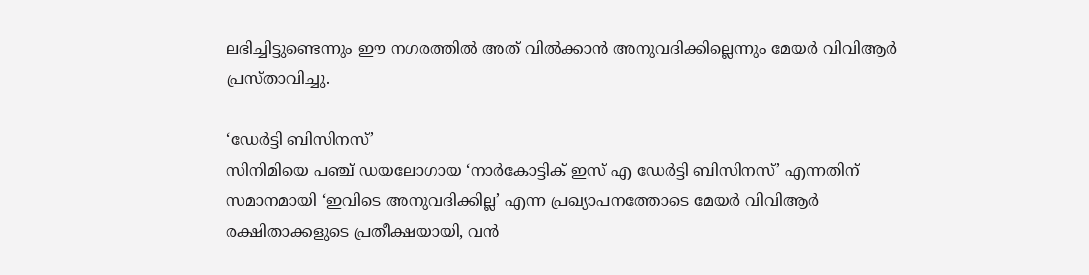ലഭിച്ചിട്ടുണ്ടെന്നും ഈ നഗരത്തിൽ അത് വിൽക്കാൻ അനുവദിക്കില്ലെന്നും മേയർ വിവിആർ പ്രസ്താവിച്ചു.

‘ഡേർട്ടി ബിസിനസ്’
സിനിമിയെ പഞ്ച് ഡയലോഗായ ‘നാർകോട്ടിക് ഇസ് എ ഡേർട്ടി ബിസിനസ്’ എന്നതിന് സമാനമായി ‘ഇവിടെ അനുവദിക്കില്ല’ എന്ന പ്രഖ്യാപനത്തോടെ മേയർ വിവിആർ രക്ഷിതാക്കളുടെ പ്രതീക്ഷയായി, വൻ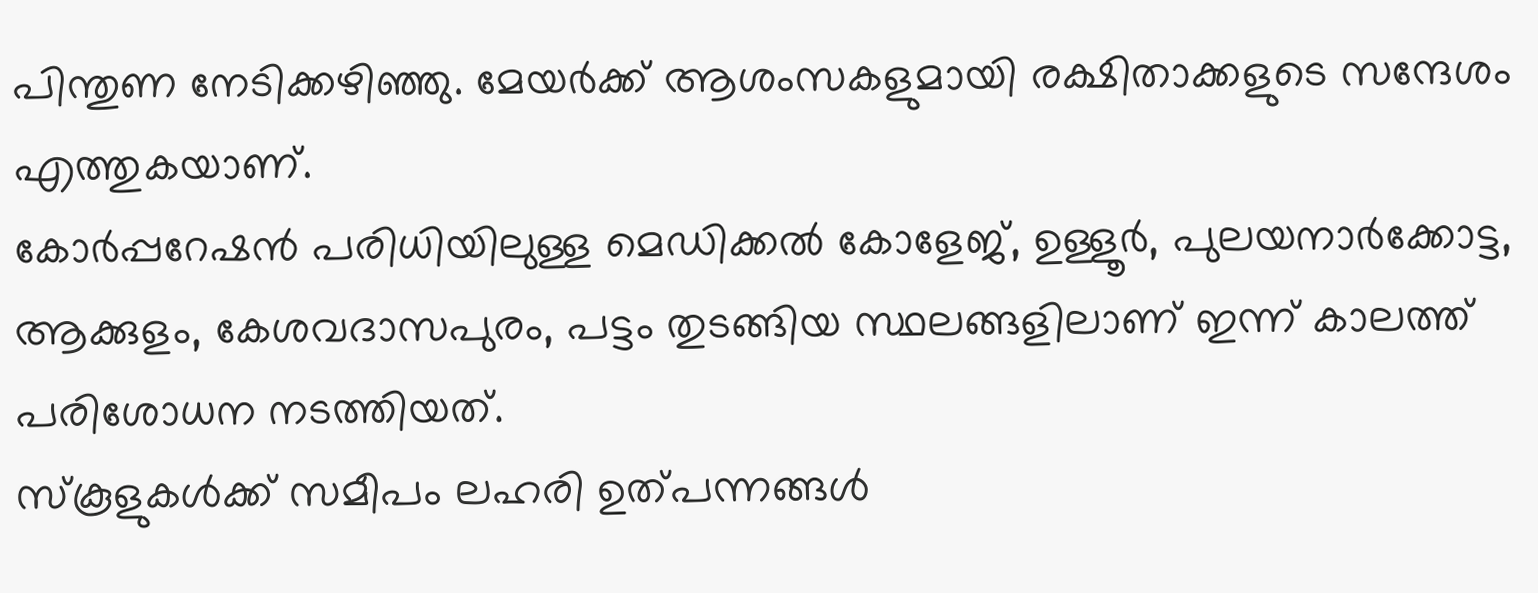പിന്തുണ നേടിക്കഴിഞ്ഞു. മേയർക്ക് ആശംസകളുമായി രക്ഷിതാക്കളുടെ സന്ദേശം എത്തുകയാണ്.
കോർപ്പറേഷൻ പരിധിയിലുള്ള മെഡിക്കൽ കോളേജ്, ഉള്ളൂർ, പുലയനാർക്കോട്ട, ആക്കുളം, കേശവദാസപുരം, പട്ടം തുടങ്ങിയ സ്ഥലങ്ങളിലാണ് ഇന്ന് കാലത്ത് പരിശോധന നടത്തിയത്.
സ്കൂളുകൾക്ക് സമീപം ലഹരി ഉത്പന്നങ്ങൾ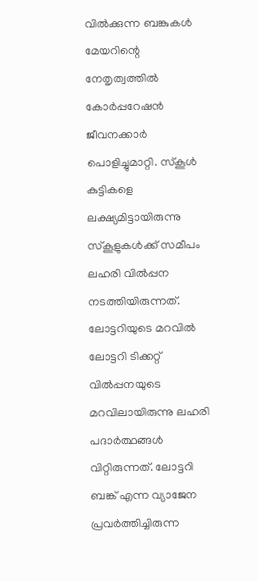വിൽക്കുന്ന ബങ്കുകൾ മേയറിന്റെ നേതൃത്വത്തിൽ കോർപ്പറേഷൻ ജീവനക്കാർ പൊളിച്ചുമാറ്റി. സ്കൂൾ കുട്ടികളെ ലക്ഷ്യമിട്ടായിരുന്നു സ്കൂളുകൾക്ക് സമീപം ലഹരി വിൽപ്പന നടത്തിയിരുന്നത്.
ലോട്ടറിയുടെ മറവിൽ
ലോട്ടറി ടിക്കറ്റ് വിൽപ്പനയുടെ മറവിലായിരുന്നു ലഹരി പദാർത്ഥങ്ങൾ വിറ്റിരുന്നത്. ലോട്ടറി ബങ്ക് എന്ന വ്യാജേന പ്രവർത്തിച്ചിരുന്ന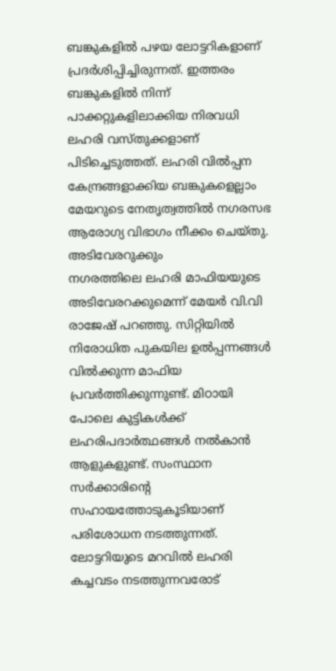ബങ്കുകളിൽ പഴയ ലോട്ടറികളാണ് പ്രദർശിപ്പിച്ചിരുന്നത്. ഇത്തരം ബങ്കുകളിൽ നിന്ന് പാക്കറ്റുകളിലാക്കിയ നിരവധി ലഹരി വസ്തുക്കളാണ് പിടിച്ചെടുത്തത്. ലഹരി വിൽപ്പന കേന്ദ്രങ്ങളാക്കിയ ബങ്കുകളെല്ലാം മേയറുടെ നേതൃത്വത്തിൽ നഗരസഭ ആരോഗ്യ വിഭാഗം നീക്കം ചെയ്തു.
അടിവേരറുക്കും
നഗരത്തിലെ ലഹരി മാഫിയയുടെ അടിവേരറക്കുമെന്ന് മേയർ വി.വി രാജേഷ് പറഞ്ഞു. സിറ്റിയിൽ നിരോധിത പുകയില ഉൽപ്പന്നങ്ങൾ വിൽക്കുന്ന മാഫിയ പ്രവർത്തിക്കുന്നുണ്ട്. മിഠായി പോലെ കുട്ടികൾക്ക് ലഹരിപദാർത്ഥങ്ങൾ നൽകാൻ ആളുകളുണ്ട്. സംസ്ഥാന സർക്കാരിന്റെ സഹായത്തോടുകൂടിയാണ് പരിശോധന നടത്തുന്നത്. ലോട്ടറിയുടെ മറവിൽ ലഹരി കച്ചവടം നടത്തുന്നവരോട്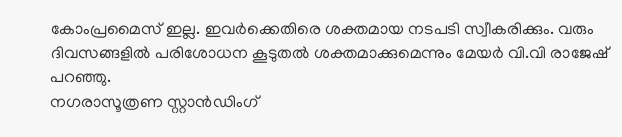കോംപ്രമൈസ് ഇല്ല. ഇവർക്കെതിരെ ശക്തമായ നടപടി സ്വീകരിക്കും. വരും ദിവസങ്ങളിൽ പരിശോധന കൂടുതൽ ശക്തമാക്കുമെന്നും മേയർ വി.വി രാജേഷ് പറഞ്ഞു.
നഗരാസൂത്രണ സ്റ്റാൻഡിംഗ്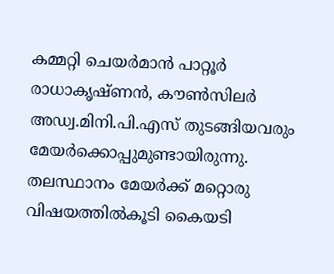കമ്മറ്റി ചെയർമാൻ പാറ്റൂർ രാധാകൃഷ്ണൻ, കൗൺസിലർ അഡ്വ.മിനി.പി.എസ് തുടങ്ങിയവരും മേയർക്കൊപ്പുമുണ്ടായിരുന്നു.
തലസ്ഥാനം മേയർക്ക് മറ്റൊരു വിഷയത്തിൽകൂടി കൈയടി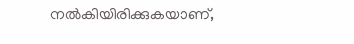നൽകിയിരിക്കുകയാണ്,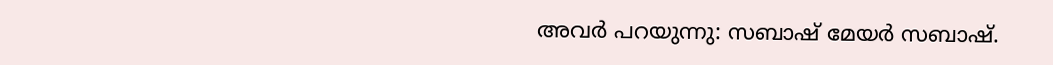അവർ പറയുന്നു: സബാഷ് മേയർ സബാഷ്.